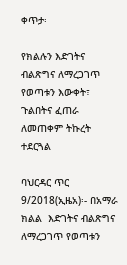ቀጥታ፡

የክልሉን እድገትና ብልጽግና ለማረጋገጥ የወጣቱን እውቀት፣ ጉልበትና ፈጠራ ለመጠቀም ትኩረት ተደርጓል

ባህርዳር ጥር 9/2018(ኢዜአ)፡- በአማራ ክልል  እድገትና ብልጽግና ለማረጋገጥ የወጣቱን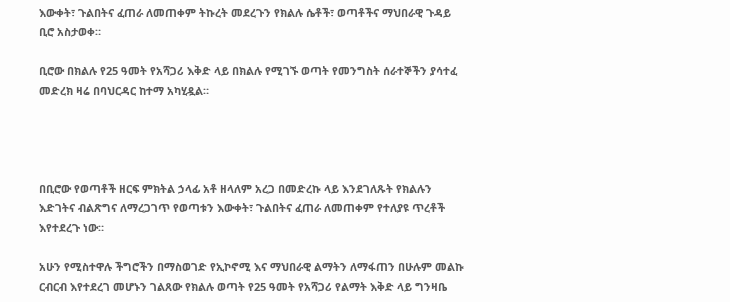እውቀት፣ ጉልበትና ፈጠራ ለመጠቀም ትኩረት መደረጉን የክልሉ ሴቶች፣ ወጣቶችና ማህበራዊ ጉዳይ ቢሮ አስታወቀ።

ቢሮው በክልሉ የ25 ዓመት የአሻጋሪ እቅድ ላይ በክልሉ የሚገኙ ወጣት የመንግስት ሰራተኞችን ያሳተፈ መድረክ ዛሬ በባህርዳር ከተማ አካሂዷል።




በቢሮው የወጣቶች ዘርፍ ምክትል ኃላፊ አቶ ዘላለም አረጋ በመድረኩ ላይ እንደገለጹት የክልሉን እድገትና ብልጽግና ለማረጋገጥ የወጣቱን እውቀት፣ ጉልበትና ፈጠራ ለመጠቀም የተለያዩ ጥረቶች እየተደረጉ ነው።

አሁን የሚስተዋሉ ችግሮችን በማስወገድ የኢኮኖሚ እና ማህበራዊ ልማትን ለማፋጠን በሁሉም መልኩ ርብርብ እየተደረገ መሆኑን ገልጸው የክልሉ ወጣት የ25 ዓመት የአሻጋሪ የልማት እቅድ ላይ ግንዛቤ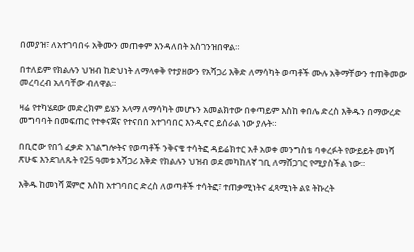በመያዝ፣ ለአተገባበሩ አቅሙን መጠቀም እንዳለበት አስገንዝበዋል።

በተለይም የክልሉን ህዝብ ከድህነት ለማላቀቅ የተያዘውን የአሻጋሪ እቅድ ለማሳካት ወጣቶች ሙሉ አቅማቸውን ተጠቅመው መረባረብ አለባቸው ብለዋል።

ዛሬ የተካሄደው መድረክም ይሄን አላማ ለማሳካት መሆኑን አመልክተው በቀጣይም እስከ ቀበሌ ድረስ እቅዱን በማውረድ መግባባት በመፍጠር የተቀናጀና የተናበበ አተገባበር እንዲኖር ይሰራል ነው ያሉት።

በቢሮው የበጎ ፈቃድ አገልግሎትና የወጣቶች ንቅናቄ ተሳትፎ ዳይሬክተር አቶ አወቀ መንግስቴ ባቀረፉት የውይይት መነሻ ጽሁፍ እንደገለጹት የ25 ዓመቱ አሻጋሪ እቅድ የክልሉን ህዝብ ወደ መካከለኛ ገቢ ለማሸጋገር የሚያስችል ነው።

እቅዱ ከመነሻ ጀምሮ እስከ አተገባበር ድረስ ለወጣቶች ተሳትፎ፣ ተጠቃሚነትና ፈጻሚነት ልዩ ትኩረት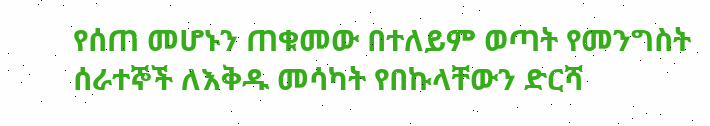የሰጠ መሆኑን ጠቁመው በተለይም ወጣት የመንግስት ሰራተኞች ለእቅዱ መሳካት የበኩላቸውን ድርሻ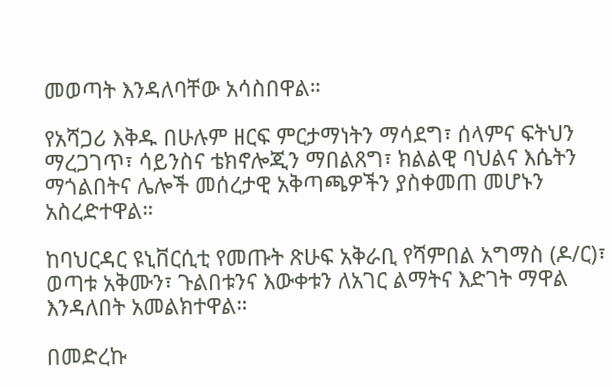መወጣት እንዳለባቸው አሳስበዋል።

የአሻጋሪ እቅዱ በሁሉም ዘርፍ ምርታማነትን ማሳደግ፣ ሰላምና ፍትህን ማረጋገጥ፣ ሳይንስና ቴክኖሎጂን ማበልጸግ፣ ክልልዊ ባህልና እሴትን ማጎልበትና ሌሎች መሰረታዊ አቅጣጫዎችን ያስቀመጠ መሆኑን አስረድተዋል።

ከባህርዳር ዩኒቨርሲቲ የመጡት ጽሁፍ አቅራቢ የሻምበል አግማስ (ዶ/ር)፣ ወጣቱ አቅሙን፣ ጉልበቱንና እውቀቱን ለአገር ልማትና እድገት ማዋል እንዳለበት አመልክተዋል።

በመድረኩ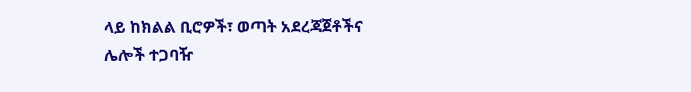ላይ ከክልል ቢሮዎች፣ ወጣት አደረጃጀቶችና ሌሎች ተጋባዥ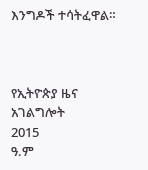እንግዶች ተሳትፈዋል።



የኢትዮጵያ ዜና አገልግሎት
2015
ዓ.ም